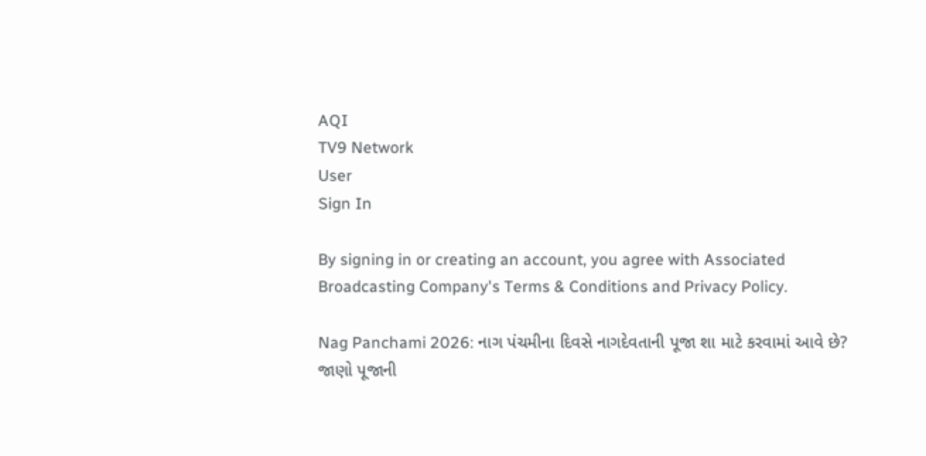AQI
TV9 Network
User
Sign In

By signing in or creating an account, you agree with Associated Broadcasting Company's Terms & Conditions and Privacy Policy.

Nag Panchami 2026: નાગ પંચમીના દિવસે નાગદેવતાની પૂજા શા માટે કરવામાં આવે છે? જાણો પૂજાની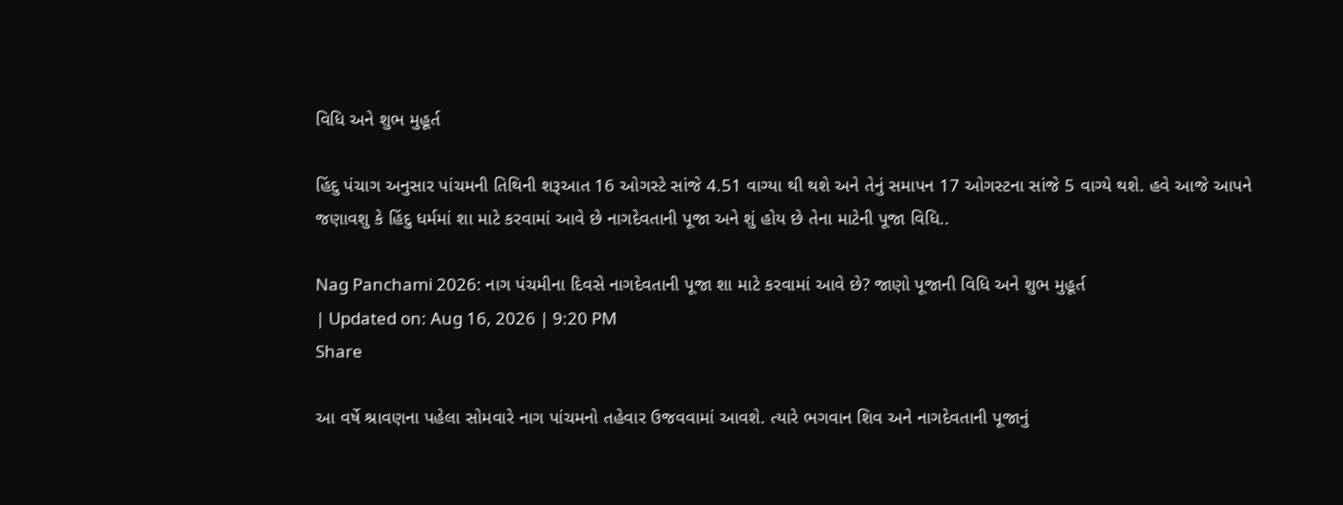વિધિ અને શુભ મુહૂર્ત

હિંદુ પંચાગ અનુસાર પાંચમની તિથિની શરૂઆત 16 ઓગસ્ટે સાંજે 4.51 વાગ્યા થી થશે અને તેનું સમાપન 17 ઓગસ્ટના સાંજે 5 વાગ્યે થશે. હવે આજે આપને જણાવશુ કે હિંદુ ધર્મમાં શા માટે કરવામાં આવે છે નાગદેવતાની પૂજા અને શું હોય છે તેના માટેની પૂજા વિધિ..

Nag Panchami 2026: નાગ પંચમીના દિવસે નાગદેવતાની પૂજા શા માટે કરવામાં આવે છે? જાણો પૂજાની વિધિ અને શુભ મુહૂર્ત
| Updated on: Aug 16, 2026 | 9:20 PM
Share

આ વર્ષે શ્રાવણના પહેલા સોમવારે નાગ પાંચમનો તહેવાર ઉજવવામાં આવશે. ત્યારે ભગવાન શિવ અને નાગદેવતાની પૂજાનું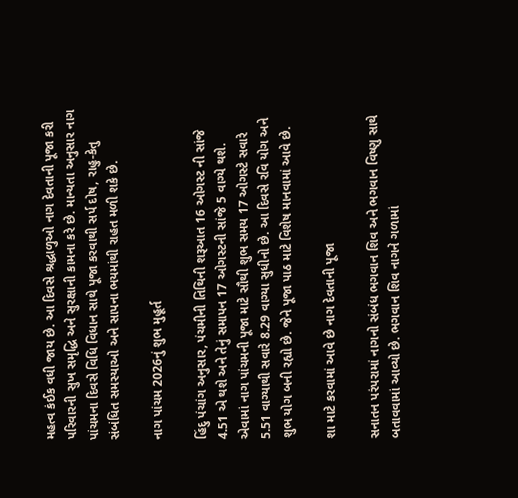મહત્વ કંઈક વધી જાય છે. આ દિવસે શ્રદ્ધાળુઓ નાગ દેવતાની પૂજા કરી પરિવારની સુખ સમૃદ્ધિ અને સુરક્ષાની કામના કરે છે. માન્યતા અનુસાર નાગ પાંચમના દિવસે વિધિ વિધાન સાથે પૂજા કરવાથી સર્પ દોષ, રાહુ-કેતુ સંબંધિત સમસ્યાઓ અને સાપના ભયમાંથી રાહત મળી શકે છે.

નાગ પાંચમ 2026નું શુભ મુહૂર્ત

હિંદુ પંચાંગ અનુસાર, પંચમીની તિથિની શરૂઆત 16 ઓગસ્ટ ની સાંજે 4.51 એ થશે અને તેનું સમાપન 17 ઓગસ્ટની સાંજે 5 વાગ્યે થશે. એવામાં નાગ પાંચમની પૂજા માટે સૌથી શુભ સમય 17 ઓગસ્ટે સવારે 5.51 વાગ્યાથી સવારે 8.29 વાગ્યા સુધીનો છે. આ દિવસે રવિ યોગ અને શુભ યોગ બની રહ્યો છે. જેને પૂજા પાઠ માટે વિશેષ માનવામાં આવે છે.

શા માટે કરવામાં આવે છે નાગ દેવતાની પૂજા

સનાતન પરંપરામાં નાગનો સંબંધ ભગવાન શિવ અને ભગવાન વિષ્ણુ સાથે બતાવવામાં આવ્યો છે. ભગવાન શિવ નાગને ગળામાં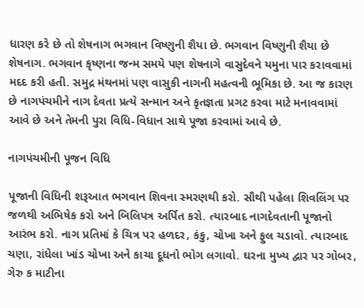ધારણ કરે છે તો શેષનાગ ભગવાન વિષ્ણુની શૈયા છે. ભગવાન વિષ્ણુની શૈયા છે શેષનાગ. ભગવાન કૃષ્ણના જન્મ સમયે પણ શેષનાગે વાસુદેવને યમુના પાર કરાવવામાં મદદ કરી હતી. સમુદ્ર મંથનમાં પણ વાસુકી નાગની મહત્વની ભૂમિકા છે. આ જ કારણ છે નાગપંચમીને નાગ દેવતા પ્રત્યે સન્માન અને કૃતજ્ઞતા પ્રગટ કરવા માટે મનાવવામાં આવે છે અને તેમની પુરા વિધિ-વિધાન સાથે પૂજા કરવામાં આવે છે.

નાગપંચમીની પૂજન વિધિ

પૂજાની વિધિની શરૂઆત ભગવાન શિવના સ્મરણથી કરો. સૌથી પહેલા શિવલિંગ પર જળથી અભિષેક કરો અને બિલિપત્ર અર્પિત કરો. ત્યારબાદ નાગદેવતાની પૂજાનો આરંભ કરો. નાગ પ્રતિમાં કે ચિત્ર પર હળદર, કંકુ, ચોખા અને ફુલ ચડાવો. ત્યારબાદ ચણા, રાંધેલા ખાંડ ચોખા અને કાચા દૂધનો ભોગ લગાવો. ઘરના મુખ્ય દ્વાર પર ગોબર, ગેરુ ક માટીના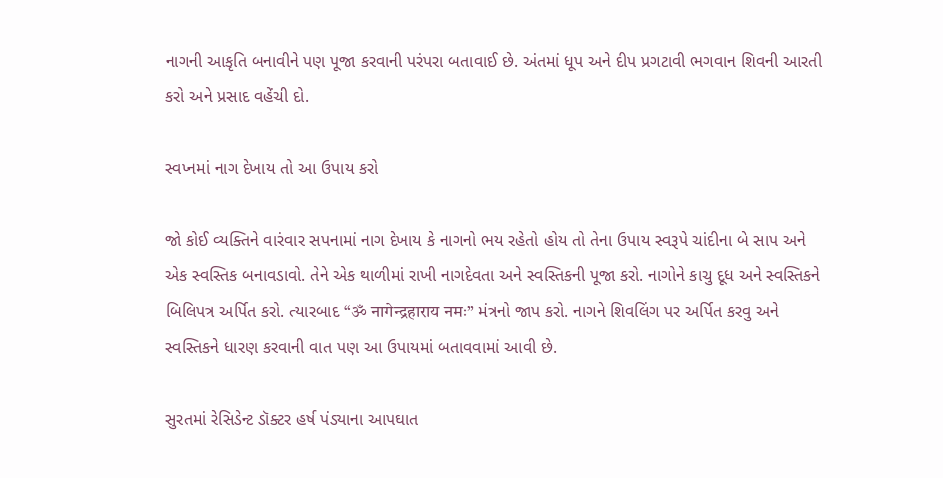નાગની આકૃતિ બનાવીને પણ પૂજા કરવાની પરંપરા બતાવાઈ છે. અંતમાં ધૂપ અને દીપ પ્રગટાવી ભગવાન શિવની આરતી કરો અને પ્રસાદ વહેંચી દો.

સ્વપ્નમાં નાગ દેખાય તો આ ઉપાય કરો

જો કોઈ વ્યક્તિને વારંવાર સપનામાં નાગ દેખાય કે નાગનો ભય રહેતો હોય તો તેના ઉપાય સ્વરૂપે ચાંદીના બે સાપ અને એક સ્વસ્તિક બનાવડાવો. તેને એક થાળીમાં રાખી નાગદેવતા અને સ્વસ્તિકની પૂજા કરો. નાગોને કાચુ દૂધ અને સ્વસ્તિકને બિલિપત્ર અર્પિત કરો. ત્યારબાદ “ॐ नागेन्द्रहाराय नमः” મંત્રનો જાપ કરો. નાગને શિવલિંગ પર અર્પિત કરવુ અને સ્વસ્તિકને ધારણ કરવાની વાત પણ આ ઉપાયમાં બતાવવામાં આવી છે.

સુરતમાં રેસિડેન્ટ ડૉક્ટર હર્ષ પંડ્યાના આપઘાત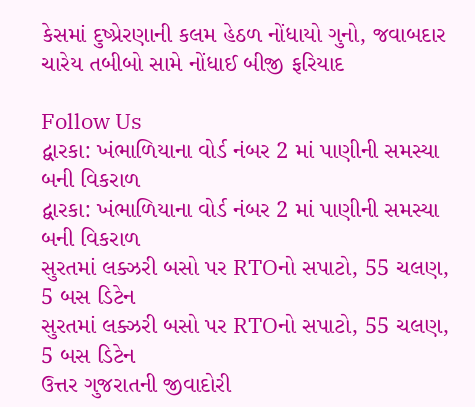કેસમાં દુષ્પ્રેરણાની કલમ હેઠળ નોંધાયો ગુનો, જવાબદાર ચારેય તબીબો સામે નોંધાઈ બીજી ફરિયાદ

Follow Us
દ્વારકા: ખંભાળિયાના વોર્ડ નંબર 2 માં પાણીની સમસ્યા બની વિકરાળ
દ્વારકા: ખંભાળિયાના વોર્ડ નંબર 2 માં પાણીની સમસ્યા બની વિકરાળ
સુરતમાં લક્ઝરી બસો પર RTOનો સપાટો, 55 ચલણ, 5 બસ ડિટેન
સુરતમાં લક્ઝરી બસો પર RTOનો સપાટો, 55 ચલણ, 5 બસ ડિટેન
ઉત્તર ગુજરાતની જીવાદોરી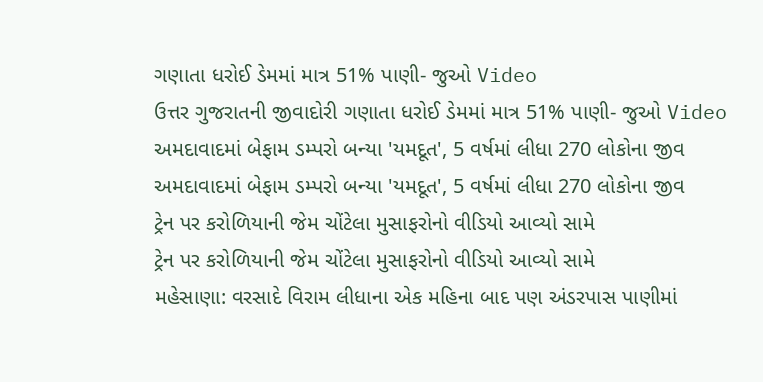ગણાતા ધરોઈ ડેમમાં માત્ર 51% પાણી- જુઓ Video
ઉત્તર ગુજરાતની જીવાદોરી ગણાતા ધરોઈ ડેમમાં માત્ર 51% પાણી- જુઓ Video
અમદાવાદમાં બેફામ ડમ્પરો બન્યા 'યમદૂત', 5 વર્ષમાં લીધા 270 લોકોના જીવ
અમદાવાદમાં બેફામ ડમ્પરો બન્યા 'યમદૂત', 5 વર્ષમાં લીધા 270 લોકોના જીવ
ટ્રેન પર કરોળિયાની જેમ ચોંટેલા મુસાફરોનો વીડિયો આવ્યો સામે
ટ્રેન પર કરોળિયાની જેમ ચોંટેલા મુસાફરોનો વીડિયો આવ્યો સામે
મહેસાણા: વરસાદે વિરામ લીધાના એક મહિના બાદ પણ અંડરપાસ પાણીમાં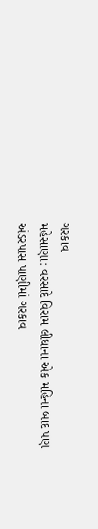ગરકાવ
મહેસાણા: વરસાદે વિરામ લીધાના એક મહિના બાદ પણ અંડરપાસ પાણીમાં ગરકાવ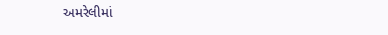અમરેલીમાં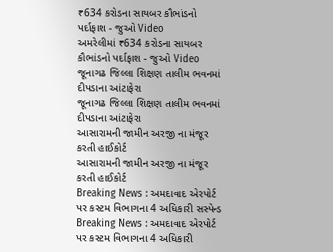₹634 કરોડના સાયબર કૌભાંડનો પર્દાફાશ - જુઓ Video
અમરેલીમાં ₹634 કરોડના સાયબર કૌભાંડનો પર્દાફાશ - જુઓ Video
જૂનાગઢ જિલ્લા શિક્ષણ તાલીમ ભવનમાં દીપડાના આંટાફેરા
જૂનાગઢ જિલ્લા શિક્ષણ તાલીમ ભવનમાં દીપડાના આંટાફેરા
આસારામની જામીન અરજી ના મંજૂર કરતી હાઈકોર્ટ
આસારામની જામીન અરજી ના મંજૂર કરતી હાઈકોર્ટ
Breaking News : અમદાવાદ એરપોર્ટ પર કસ્ટમ વિભાગના 4 અધિકારી સસ્પેન્ડ
Breaking News : અમદાવાદ એરપોર્ટ પર કસ્ટમ વિભાગના 4 અધિકારી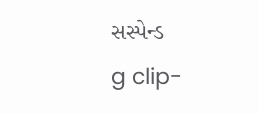સસ્પેન્ડ
g clip-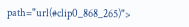path="url(#clip0_868_265)">